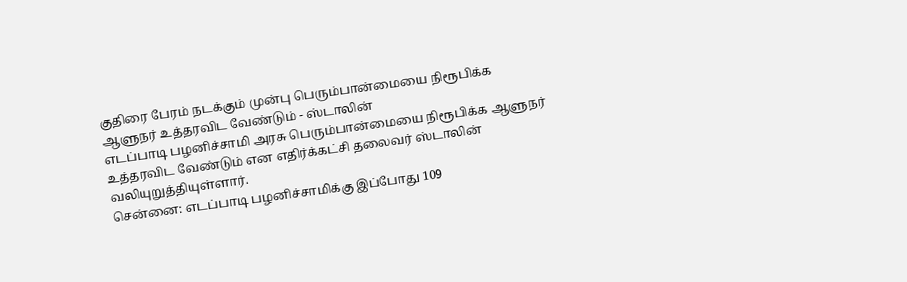குதிரை பேரம் நடக்கும் முன்பு பெரும்பான்மையை நிரூபிக்க ஆளுநர் உத்தரவிட வேண்டும் - ஸ்டாலின்
எடப்பாடி பழனிச்சாமி அரசு பெரும்பான்மையை நிரூபிக்க ஆளுநர் உத்தரவிட வேண்டும் என எதிர்க்கட்சி தலைவர் ஸ்டாலின் வலியுறுத்தியுள்ளார்.
சென்னை: எடப்பாடி பழனிச்சாமிக்கு இப்போது 109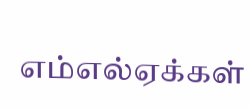எம்எல்ஏக்கள்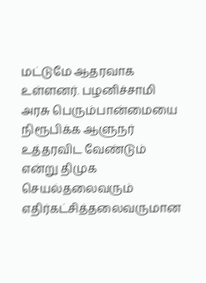மட்டுமே ஆதரவாக உள்ளனர். பழனிச்சாமி அரசு பெரும்பான்மையை நிரூபிக்க ஆளுநர் உத்தரவிட வேண்டும் என்று திமுக செயல்தலைவரும் எதிர்கட்சித்தலைவருமான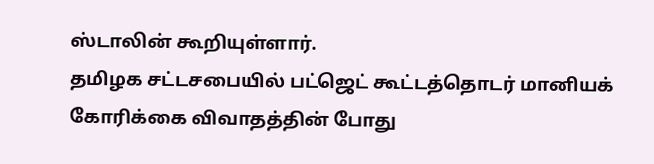ஸ்டாலின் கூறியுள்ளார்.
தமிழக சட்டசபையில் பட்ஜெட் கூட்டத்தொடர் மானியக் கோரிக்கை விவாதத்தின் போது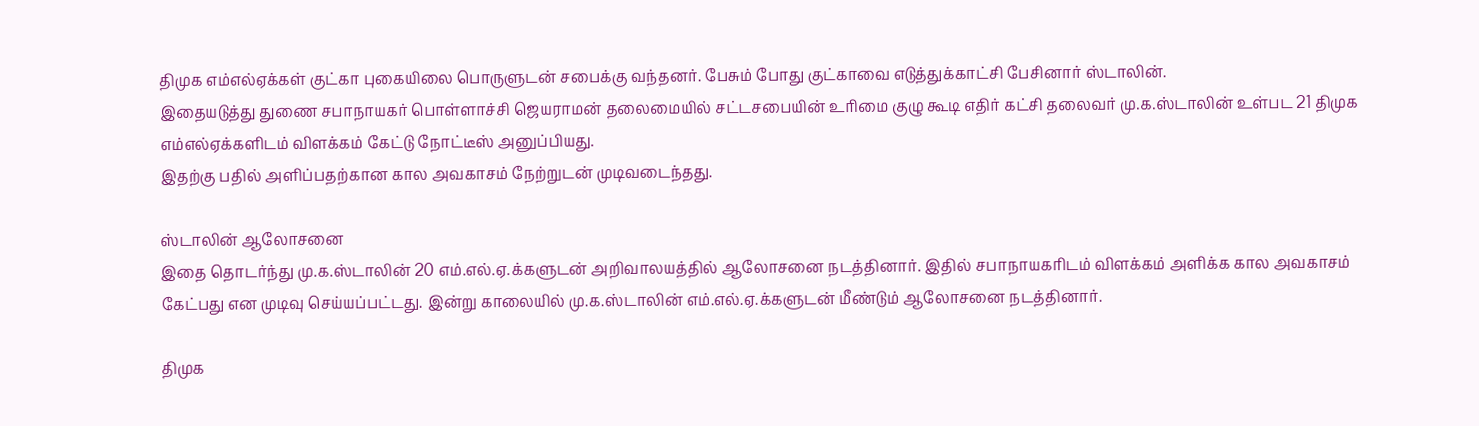திமுக எம்எல்ஏக்கள் குட்கா புகையிலை பொருளுடன் சபைக்கு வந்தனர். பேசும் போது குட்காவை எடுத்துக்காட்சி பேசினார் ஸ்டாலின்.
இதையடுத்து துணை சபாநாயகர் பொள்ளாச்சி ஜெயராமன் தலைமையில் சட்டசபையின் உரிமை குழு கூடி எதிர் கட்சி தலைவர் மு.க.ஸ்டாலின் உள்பட 21 திமுக எம்எல்ஏக்களிடம் விளக்கம் கேட்டு நோட்டீஸ் அனுப்பியது.
இதற்கு பதில் அளிப்பதற்கான கால அவகாசம் நேற்றுடன் முடிவடைந்தது.

ஸ்டாலின் ஆலோசனை
இதை தொடர்ந்து மு.க.ஸ்டாலின் 20 எம்.எல்.ஏ.க்களுடன் அறிவாலயத்தில் ஆலோசனை நடத்தினார். இதில் சபாநாயகரிடம் விளக்கம் அளிக்க கால அவகாசம் கேட்பது என முடிவு செய்யப்பட்டது. இன்று காலையில் மு.க.ஸ்டாலின் எம்.எல்.ஏ.க்களுடன் மீண்டும் ஆலோசனை நடத்தினார்.

திமுக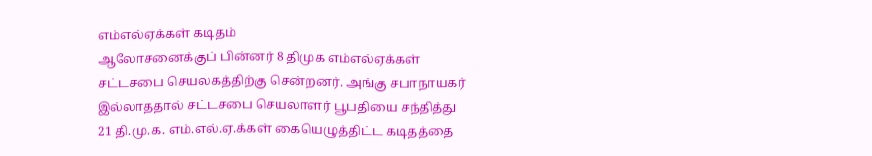எம்எல்ஏக்கள் கடிதம்
ஆலோசனைக்குப் பின்னர் 8 திமுக எம்எல்ஏக்கள் சட்டசபை செயலகத்திற்கு சென்றனர். அங்கு சபாநாயகர் இல்லாததால் சட்டசபை செயலாளர் பூபதியை சந்தித்து 21 தி.மு.க. எம்.எல்.ஏ.க்கள் கையெழுத்திட்ட கடிதத்தை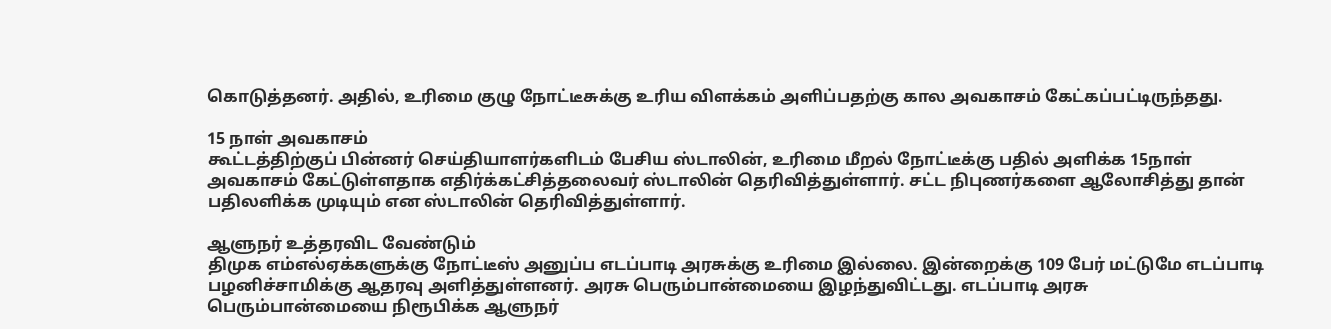கொடுத்தனர். அதில், உரிமை குழு நோட்டீசுக்கு உரிய விளக்கம் அளிப்பதற்கு கால அவகாசம் கேட்கப்பட்டிருந்தது.

15 நாள் அவகாசம்
கூட்டத்திற்குப் பின்னர் செய்தியாளர்களிடம் பேசிய ஸ்டாலின், உரிமை மீறல் நோட்டீக்கு பதில் அளிக்க 15நாள் அவகாசம் கேட்டுள்ளதாக எதிர்க்கட்சித்தலைவர் ஸ்டாலின் தெரிவித்துள்ளார். சட்ட நிபுணர்களை ஆலோசித்து தான் பதிலளிக்க முடியும் என ஸ்டாலின் தெரிவித்துள்ளார்.

ஆளுநர் உத்தரவிட வேண்டும்
திமுக எம்எல்ஏக்களுக்கு நோட்டீஸ் அனுப்ப எடப்பாடி அரசுக்கு உரிமை இல்லை. இன்றைக்கு 109 பேர் மட்டுமே எடப்பாடி பழனிச்சாமிக்கு ஆதரவு அளித்துள்ளனர். அரசு பெரும்பான்மையை இழந்துவிட்டது. எடப்பாடி அரசு பெரும்பான்மையை நிரூபிக்க ஆளுநர்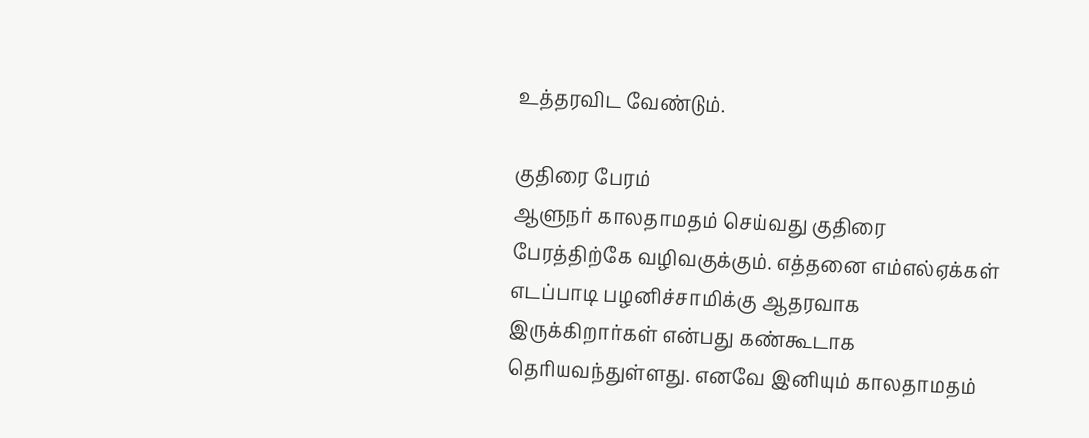உத்தரவிட வேண்டும்.

குதிரை பேரம்
ஆளுநர் காலதாமதம் செய்வது குதிரை பேரத்திற்கே வழிவகுக்கும். எத்தனை எம்எல்ஏக்கள் எடப்பாடி பழனிச்சாமிக்கு ஆதரவாக இருக்கிறார்கள் என்பது கண்கூடாக தெரியவந்துள்ளது. எனவே இனியும் காலதாமதம்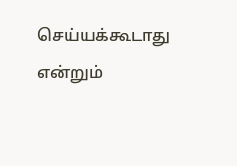செய்யக்கூடாது என்றும்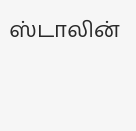ஸ்டாலின்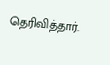தெரிவித்தார்.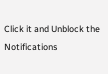Click it and Unblock the Notifications